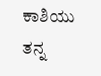ಕಾಶಿಯು ತನ್ನ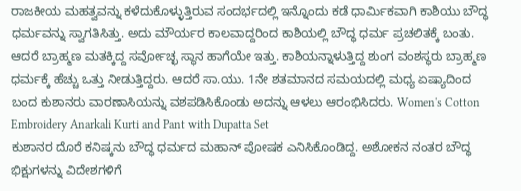ರಾಜಕೀಯ ಮಹತ್ವವನ್ನು ಕಳೆದುಕೊಳ್ಳುತ್ತಿರುವ ಸಂದರ್ಭದಲ್ಲಿ ಇನ್ನೊಂದು ಕಡೆ ಧಾರ್ಮಿಕವಾಗಿ ಕಾಶಿಯು ಬೌದ್ಧ ಧರ್ಮವನ್ನು ಸ್ವಾಗತಿಸಿತ್ತು. ಅದು ಮೌರ್ಯರ ಕಾಲವಾದ್ದರಿಂದ ಕಾಶಿಯಲ್ಲಿ ಬೌದ್ಧ ಧರ್ಮ ಪ್ರಚಲಿತಕ್ಕೆ ಬಂತು.
ಆದರೆ ಬ್ರಾಹ್ಮಣ ಮತಕ್ಕಿದ್ದ ಸರ್ವೋಚ್ಛ ಸ್ಥಾನ ಹಾಗೆಯೇ ಇತ್ತು. ಕಾಶಿಯನ್ನಾಳುತ್ತಿದ್ದ ಶುಂಗ ವಂಶಸ್ಥರು ಬ್ರಾಹ್ಮಣ ಧರ್ಮಕ್ಕೆ ಹೆಚ್ಚು ಒತ್ತು ನೀಡುತ್ತಿದ್ದರು. ಆದರೆ ಸಾ.ಯು. 1ನೇ ಶತಮಾನದ ಸಮಯದಲ್ಲಿ ಮಧ್ಯ ಏಷ್ಯಾದಿಂದ ಬಂದ ಕುಶಾನರು ವಾರಣಾಸಿಯನ್ನು ವಶಪಡಿಸಿಕೊಂಡು ಅದನ್ನು ಆಳಲು ಆರಂಭಿಸಿದರು. Women's Cotton Embroidery Anarkali Kurti and Pant with Dupatta Set
ಕುಶಾನರ ದೊರೆ ಕನಿಷ್ಕನು ಬೌದ್ಧ ಧರ್ಮದ ಮಹಾನ್ ಪೋಷಕ ಎನಿಸಿಕೊಂಡಿದ್ದ. ಅಶೋಕನ ನಂತರ ಬೌದ್ಧ ಭಿಕ್ಷುಗಳನ್ನು ವಿದೇಶಗಳಿಗೆ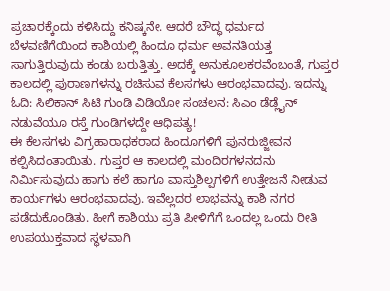ಪ್ರಚಾರಕ್ಕೆಂದು ಕಳಿಸಿದ್ದು ಕನಿಷ್ಕನೇ. ಆದರೆ ಬೌದ್ಧ ಧರ್ಮದ ಬೆಳವಣಿಗೆಯಿಂದ ಕಾಶಿಯಲ್ಲಿ ಹಿಂದೂ ಧರ್ಮ ಅವನತಿಯತ್ತ ಸಾಗುತ್ತಿರುವುದು ಕಂಡು ಬರುತ್ತಿತ್ತು. ಅದಕ್ಕೆ ಅನುಕೂಲಕರವೆಂಬಂತೆ, ಗುಪ್ತರ ಕಾಲದಲ್ಲಿ ಪುರಾಣಗಳನ್ನು ರಚಿಸುವ ಕೆಲಸಗಳು ಆರಂಭವಾದವು. ಇದನ್ನು ಓದಿ: ಸಿಲಿಕಾನ್ ಸಿಟಿ ಗುಂಡಿ ವಿಡಿಯೋ ಸಂಚಲನ: ಸಿಎಂ ಡೆಡ್ಲೈನ್ ನಡುವೆಯೂ ರಸ್ತೆ ಗುಂಡಿಗಳದ್ದೇ ಆಧಿಪತ್ಯ!
ಈ ಕೆಲಸಗಳು ವಿಗ್ರಹಾರಾಧಕರಾದ ಹಿಂದೂಗಳಿಗೆ ಪುನರುಜ್ಜೀವನ ಕಲ್ಪಿಸಿದಂತಾಯಿತು. ಗುಪ್ತರ ಆ ಕಾಲದಲ್ಲಿ ಮಂದಿರಗಳನದನು ನಿರ್ಮಿಸುವುದು ಹಾಗು ಕಲೆ ಹಾಗೂ ವಾಸ್ತುಶಿಲ್ಪಗಳಿಗೆ ಉತ್ತೇಜನೆ ನೀಡುವ ಕಾರ್ಯಗಳು ಆರಂಭವಾದವು. ಇವೆಲ್ಲದರ ಲಾಭವನ್ನು ಕಾಶಿ ನಗರ ಪಡೆದುಕೊಂಡಿತು. ಹೀಗೆ ಕಾಶಿಯು ಪ್ರತಿ ಪೀಳಿಗೆಗೆ ಒಂದಲ್ಲ ಒಂದು ರೀತಿ ಉಪಯುಕ್ತವಾದ ಸ್ಥಳವಾಗಿ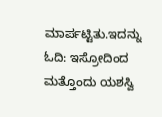ಮಾರ್ಪಟ್ಟಿತು.ಇದನ್ನು ಓದಿ: ಇಸ್ರೋದಿಂದ ಮತ್ತೊಂದು ಯಶಸ್ವಿ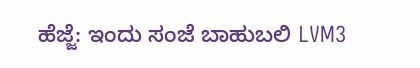ಹೆಜ್ಜೆ: ಇಂದು ಸಂಜೆ ಬಾಹುಬಲಿ LVM3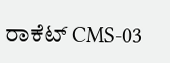ರಾಕೆಟ್ CMS-03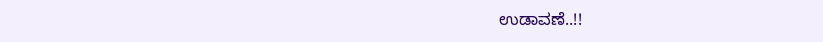ಉಡಾವಣೆ..!!